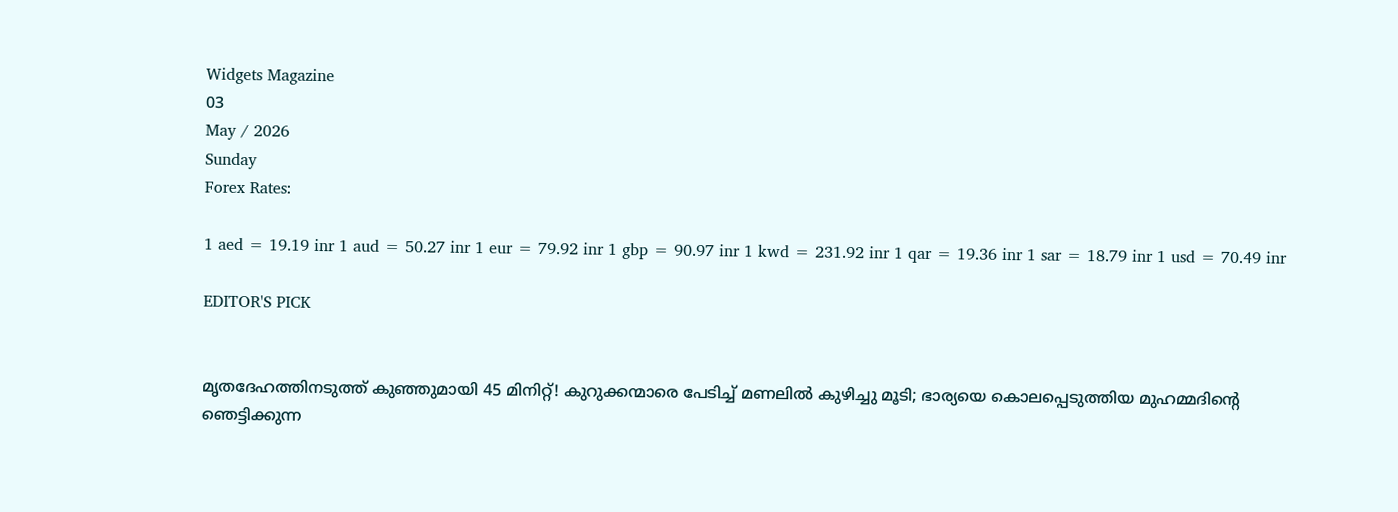Widgets Magazine
03
May / 2026
Sunday
Forex Rates:

1 aed = 19.19 inr 1 aud = 50.27 inr 1 eur = 79.92 inr 1 gbp = 90.97 inr 1 kwd = 231.92 inr 1 qar = 19.36 inr 1 sar = 18.79 inr 1 usd = 70.49 inr

EDITOR'S PICK


മൃതദേഹത്തിനടുത്ത് കുഞ്ഞുമായി 45 മിനിറ്റ്! കുറുക്കന്മാരെ പേടിച്ച് മണലിൽ കുഴിച്ചു മൂടി; ഭാര്യയെ കൊലപ്പെടുത്തിയ മുഹമ്മദിന്റെ ഞെട്ടിക്കുന്ന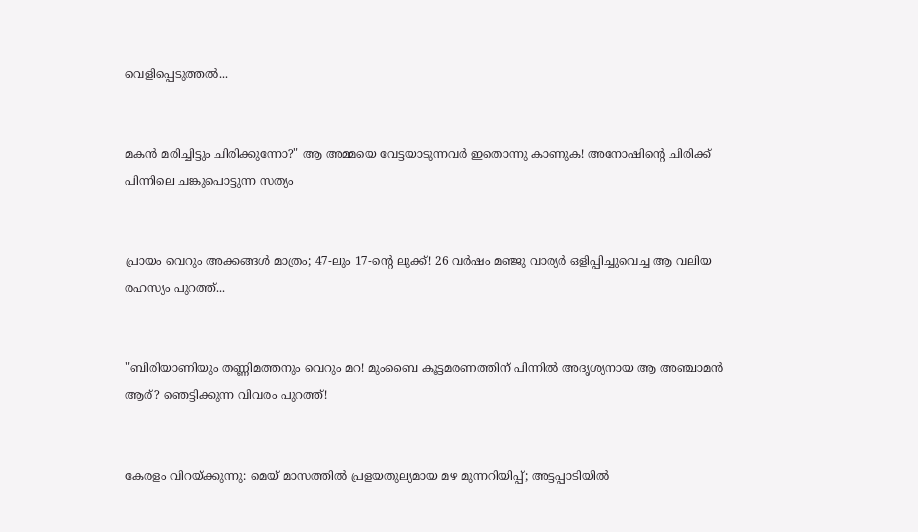വെളിപ്പെടുത്തൽ...


മകൻ മരിച്ചിട്ടും ചിരിക്കുന്നോ?" ആ അമ്മയെ വേട്ടയാടുന്നവർ ഇതൊന്നു കാണുക! അനോഷിന്റെ ചിരിക്ക് പിന്നിലെ ചങ്കുപൊട്ടുന്ന സത്യം


പ്രായം വെറും അക്കങ്ങൾ മാത്രം; 47-ലും 17-ന്റെ ലുക്ക്! 26 വർഷം മഞ്ജു വാര്യർ ഒളിപ്പിച്ചുവെച്ച ആ വലിയ രഹസ്യം പുറത്ത്...


"ബിരിയാണിയും തണ്ണിമത്തനും വെറും മറ! മുംബൈ കൂട്ടമരണത്തിന് പിന്നിൽ അദൃശ്യനായ ആ അഞ്ചാമൻ ആര്? ഞെട്ടിക്കുന്ന വിവരം പുറത്ത്!


കേരളം വിറയ്ക്കുന്നു: മെയ് മാസത്തിൽ പ്രളയതുല്യമായ മഴ മുന്നറിയിപ്പ്; അട്ടപ്പാടിയിൽ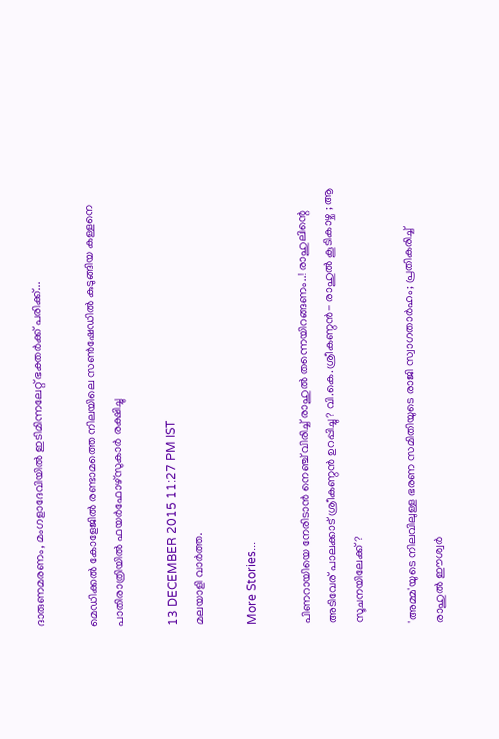ദാരുണമരണം, മംഗളാദേവിയിൽ ഇടിമിന്നലേറ്റ് ഭക്തർക്ക് പരിക്ക്...

മെഡിക്കല്‍ കോളേജില്‍ രണ്ടാമത്തെ നിലയിലെ സണ്‍ഷേഡില്‍ കുടുങ്ങിയ കള്ളനെ പാതിരാത്രിയില്‍ ഫയര്‍ഫോഴ്‌സുകാര്‍ രക്ഷിച്ചു

13 DECEMBER 2015 11:27 PM IST
മലയാളി വാര്‍ത്ത.

More Stories...

പിണറായിയെ നേരിടാൻ നെഞ്ച് വിരിച്ച് രാഹുൽ തന്നെയിറങ്ങണം..! രാഹുലിന്റെ അടിവേര് പാലക്കാട് ശ്രീകണ്ഠൻ ഉറപ്പിച്ചു? വി.കെ.ശ്രീകണ്ഠൻ- രാഹുൽ കൂടികാഴ്ച ; ആ സൂചനയിലേക്ക്?

'അമ്മ'യുടെ നിലവിലുള്ള ഭരണ സമിതിയുടെ രാജി സ്വാഗതാർഹം; പ്രതികരിച്ച് രാഹുൽ ഈശ്വർ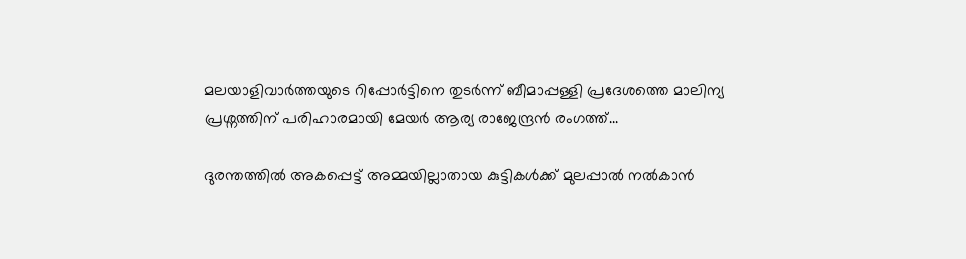മലയാളിവാർത്തയുടെ റിപ്പോർട്ടിനെ തുടർന്ന് ബീമാപ്പള്ളി പ്രദേശത്തെ മാലിന്യ പ്രശ്നത്തിന് പരിഹാരമായി മേയർ ആര്യ രാജേന്ദ്രൻ രംഗത്ത്...

ദുരന്തത്തിൽ അകപ്പെട്ട് അമ്മയില്ലാതായ കുട്ടികൾക്ക് മുലപ്പാൽ നൽകാൻ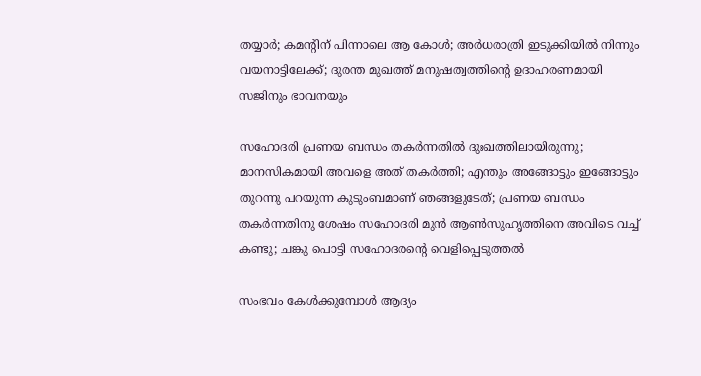തയ്യാർ; കമന്റിന് പിന്നാലെ ആ കോൾ; അർധരാത്രി ഇടുക്കിയിൽ നിന്നും വയനാട്ടിലേക്ക്; ദുരന്ത മുഖത്ത് മനുഷത്വത്തിന്റെ ഉദാഹരണമായി സജിനും ഭാവനയും

സഹോദരി പ്രണയ ബന്ധം തകർന്നതിൽ ദുഃഖത്തിലായിരുന്നു; മാനസികമായി അവളെ അത് തകർത്തി; എന്തും അങ്ങോട്ടും ഇങ്ങോട്ടും തുറന്നു പറയുന്ന കുടുംബമാണ് ഞങ്ങളുടേത്; പ്രണയ ബന്ധം തകർന്നതിനു ശേഷം സഹോദരി മുന്‍ ആണ്‍സുഹൃത്തിനെ അവിടെ വച്ച് കണ്ടു; ചങ്കു പൊട്ടി സഹോദരന്റെ വെളിപ്പെടുത്തൽ

സംഭവം കേള്‍ക്കുമ്പോള്‍ ആദ്യം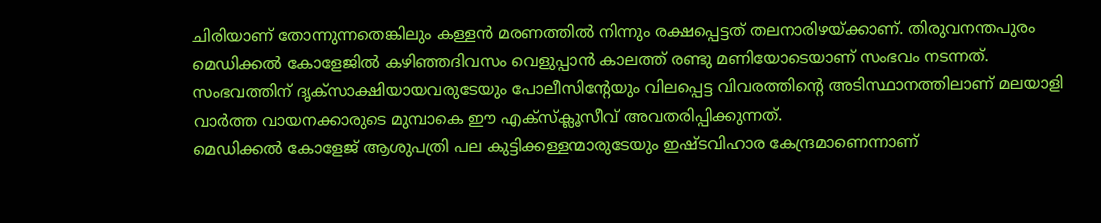ചിരിയാണ് തോന്നുന്നതെങ്കിലും കള്ളന്‍ മരണത്തില്‍ നിന്നും രക്ഷപ്പെട്ടത് തലനാരിഴയ്ക്കാണ്. തിരുവനന്തപുരം മെഡിക്കല്‍ കോളേജില്‍ കഴിഞ്ഞദിവസം വെളുപ്പാന്‍ കാലത്ത് രണ്ടു മണിയോടെയാണ് സംഭവം നടന്നത്. സംഭവത്തിന് ദൃക്‌സാക്ഷിയായവരുടേയും പോലീസിന്റേയും വിലപ്പെട്ട വിവരത്തിന്റെ അടിസ്ഥാനത്തിലാണ് മലയാളി വാര്‍ത്ത വായനക്കാരുടെ മുമ്പാകെ ഈ എക്‌സ്‌ക്ലൂസീവ് അവതരിപ്പിക്കുന്നത്.
മെഡിക്കല്‍ കോളേജ് ആശുപത്രി പല കുട്ടിക്കള്ളന്മാരുടേയും ഇഷ്ടവിഹാര കേന്ദ്രമാണെന്നാണ്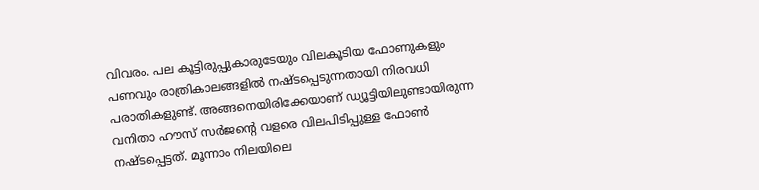വിവരം. പല കൂട്ടിരുപ്പുകാരുടേയും വിലകൂടിയ ഫോണുകളും പണവും രാത്രികാലങ്ങളില്‍ നഷ്ടപ്പെടുന്നതായി നിരവധി പരാതികളുണ്ട്. അങ്ങനെയിരിക്കേയാണ് ഡ്യൂട്ടിയിലുണ്ടായിരുന്ന വനിതാ ഹൗസ് സര്‍ജന്റെ വളരെ വിലപിടിപ്പുള്ള ഫോണ്‍ നഷ്ടപ്പെട്ടത്. മൂന്നാം നിലയിലെ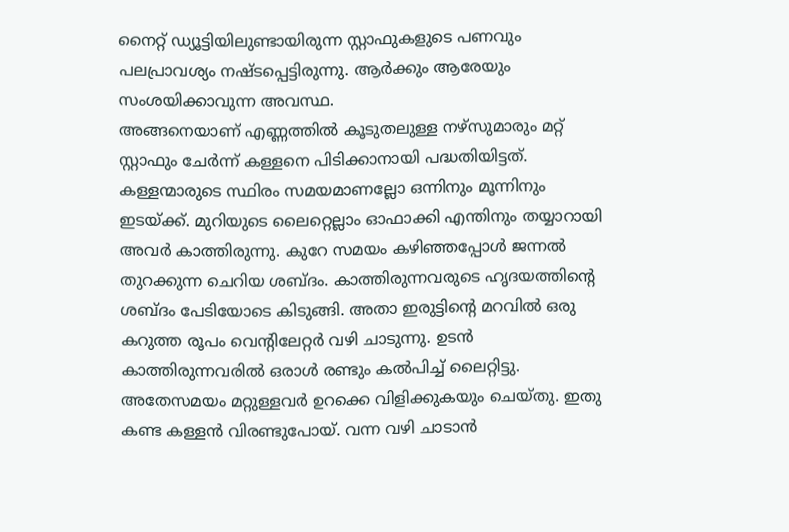നൈറ്റ് ഡ്യൂട്ടിയിലുണ്ടായിരുന്ന സ്റ്റാഫുകളുടെ പണവും പലപ്രാവശ്യം നഷ്ടപ്പെട്ടിരുന്നു. ആര്‍ക്കും ആരേയും സംശയിക്കാവുന്ന അവസ്ഥ.
അങ്ങനെയാണ് എണ്ണത്തില്‍ കൂടുതലുള്ള നഴ്‌സുമാരും മറ്റ് സ്റ്റാഫും ചേര്‍ന്ന് കള്ളനെ പിടിക്കാനായി പദ്ധതിയിട്ടത്. കള്ളന്മാരുടെ സ്ഥിരം സമയമാണല്ലോ ഒന്നിനും മൂന്നിനും ഇടയ്ക്ക്. മുറിയുടെ ലൈറ്റെല്ലാം ഓഫാക്കി എന്തിനും തയ്യാറായി അവര്‍ കാത്തിരുന്നു. കുറേ സമയം കഴിഞ്ഞപ്പോള്‍ ജന്നല്‍ തുറക്കുന്ന ചെറിയ ശബ്ദം. കാത്തിരുന്നവരുടെ ഹൃദയത്തിന്റെ ശബ്ദം പേടിയോടെ കിടുങ്ങി. അതാ ഇരുട്ടിന്റെ മറവില്‍ ഒരു കറുത്ത രൂപം വെന്റിലേറ്റര്‍ വഴി ചാടുന്നു. ഉടന്‍ കാത്തിരുന്നവരില്‍ ഒരാള്‍ രണ്ടും കല്‍പിച്ച് ലൈറ്റിട്ടു. അതേസമയം മറ്റുള്ളവര്‍ ഉറക്കെ വിളിക്കുകയും ചെയ്തു. ഇതു കണ്ട കള്ളന്‍ വിരണ്ടുപോയ്. വന്ന വഴി ചാടാന്‍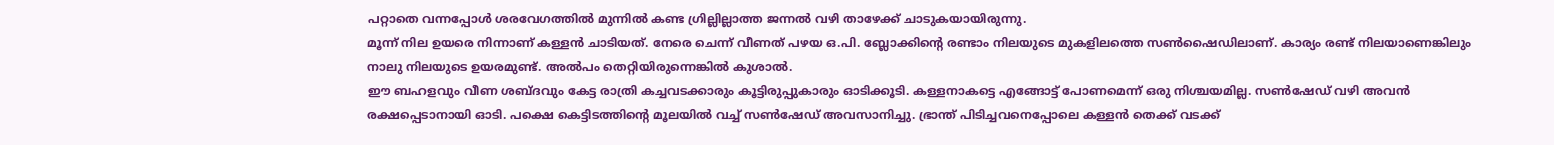പറ്റാതെ വന്നപ്പോള്‍ ശരവേഗത്തില്‍ മുന്നില്‍ കണ്ട ഗ്രില്ലില്ലാത്ത ജന്നല്‍ വഴി താഴേക്ക് ചാടുകയായിരുന്നു.
മൂന്ന് നില ഉയരെ നിന്നാണ് കള്ളന്‍ ചാടിയത്. നേരെ ചെന്ന് വീണത് പഴയ ഒ.പി. ബ്ലോക്കിന്റെ രണ്ടാം നിലയുടെ മുകളിലത്തെ സണ്‍ഷൈഡിലാണ്. കാര്യം രണ്ട് നിലയാണെങ്കിലും നാലു നിലയുടെ ഉയരമുണ്ട്. അല്‍പം തെറ്റിയിരുന്നെങ്കില്‍ കുശാല്‍.
ഈ ബഹളവും വീണ ശബ്ദവും കേട്ട രാത്രി കച്ചവടക്കാരും കൂട്ടിരുപ്പുകാരും ഓടിക്കൂടി. കള്ളനാകട്ടെ എങ്ങോട്ട് പോണമെന്ന് ഒരു നിശ്ചയമില്ല. സണ്‍ഷേഡ് വഴി അവന്‍ രക്ഷപ്പെടാനായി ഓടി. പക്ഷെ കെട്ടിടത്തിന്റെ മൂലയില്‍ വച്ച് സണ്‍ഷേഡ് അവസാനിച്ചു. ഭ്രാന്ത് പിടിച്ചവനെപ്പോലെ കള്ളന്‍ തെക്ക് വടക്ക്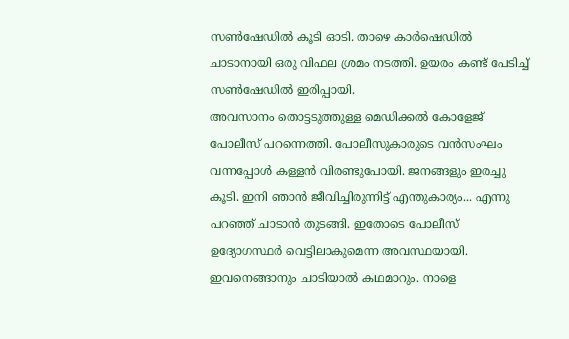സണ്‍ഷേഡില്‍ കൂടി ഓടി. താഴെ കാര്‍ഷെഡില്‍ ചാടാനായി ഒരു വിഫല ശ്രമം നടത്തി. ഉയരം കണ്ട് പേടിച്ച് സണ്‍ഷേഡില്‍ ഇരിപ്പായി.
അവസാനം തൊട്ടടുത്തുള്ള മെഡിക്കല്‍ കോളേജ് പോലീസ് പറന്നെത്തി. പോലീസുകാരുടെ വന്‍സംഘം വന്നപ്പോള്‍ കള്ളന്‍ വിരണ്ടുപോയി. ജനങ്ങളും ഇരച്ചു കൂടി. ഇനി ഞാന്‍ ജീവിച്ചിരുന്നിട്ട് എന്തുകാര്യം... എന്നു പറഞ്ഞ് ചാടാന്‍ തുടങ്ങി. ഇതോടെ പോലീസ് ഉദ്യോഗസ്ഥര്‍ വെട്ടിലാകുമെന്ന അവസ്ഥയായി. ഇവനെങ്ങാനും ചാടിയാല്‍ കഥമാറും. നാളെ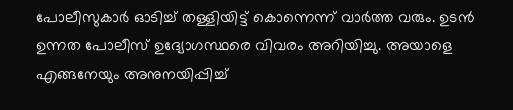പോലീസുകാര്‍ ഓടിച്ച് തള്ളിയിട്ട് കൊന്നെന്ന് വാര്‍ത്ത വരും. ഉടന്‍ ഉന്നത പോലീസ് ഉദ്യോഗസ്ഥരെ വിവരം അറിയിച്ചു. അയാളെ എങ്ങനേയും അനുനയിപ്പിച്ച്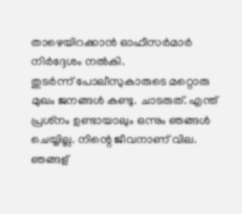താഴെയിറക്കാന്‍ ഓഫീസര്‍മാര്‍ നിര്‍ദ്ദേശം നല്‍കി.
തുടര്‍ന്ന് പോലീസുകാരുടെ മറ്റൊരു മുഖം ജനങ്ങള്‍ കണ്ടു. ചാടരുത്. എന്ത് പ്രശ്‌നം ഉണ്ടായാലും ഒന്നും ഞങ്ങള്‍ ചെയ്യില്ല. നിന്റെ ജീവനാണ് വില. ഞങ്ങള്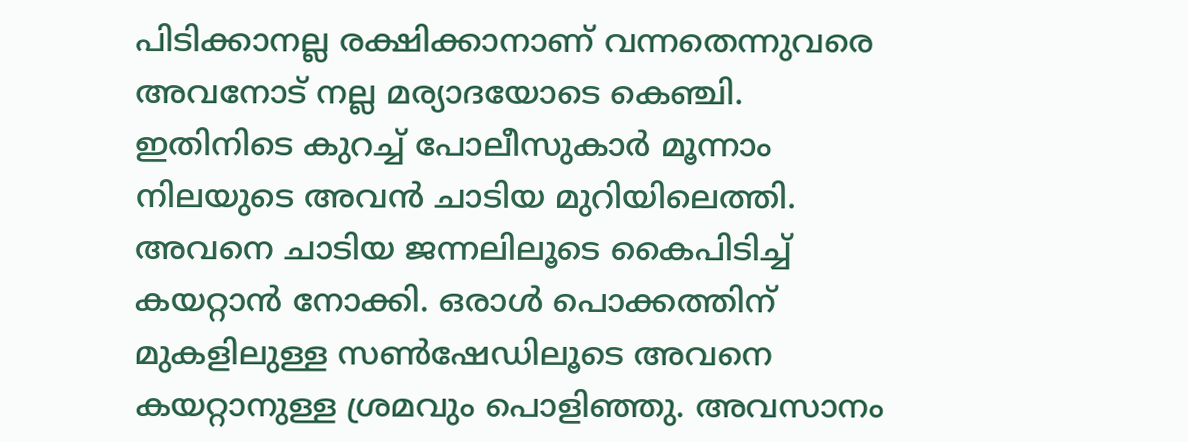പിടിക്കാനല്ല രക്ഷിക്കാനാണ് വന്നതെന്നുവരെ അവനോട് നല്ല മര്യാദയോടെ കെഞ്ചി.
ഇതിനിടെ കുറച്ച് പോലീസുകാര്‍ മൂന്നാം നിലയുടെ അവന്‍ ചാടിയ മുറിയിലെത്തി. അവനെ ചാടിയ ജന്നലിലൂടെ കൈപിടിച്ച് കയറ്റാന്‍ നോക്കി. ഒരാള്‍ പൊക്കത്തിന് മുകളിലുള്ള സണ്‍ഷേഡിലൂടെ അവനെ കയറ്റാനുള്ള ശ്രമവും പൊളിഞ്ഞു. അവസാനം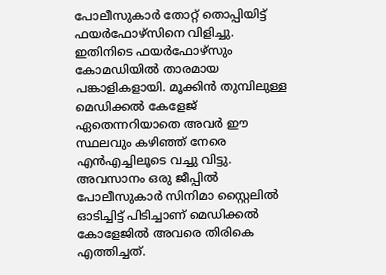പോലീസുകാര്‍ തോറ്റ് തൊപ്പിയിട്ട് ഫയര്‍ഫോഴ്‌സിനെ വിളിച്ചു.
ഇതിനിടെ ഫയര്‍ഫോഴ്‌സും കോമഡിയില്‍ താരമായ പങ്കാളികളായി. മൂക്കിന്‍ തുമ്പിലുള്ള മെഡിക്കല്‍ കേളേജ് ഏതെന്നറിയാതെ അവര്‍ ഈ സ്ഥലവും കഴിഞ്ഞ് നേരെ എന്‍എച്ചിലൂടെ വച്ചു വിട്ടു. അവസാനം ഒരു ജീപ്പില്‍ പോലീസുകാര്‍ സിനിമാ സ്റ്റൈലില്‍ ഓടിച്ചിട്ട് പിടിച്ചാണ് മെഡിക്കല്‍ കോളേജില്‍ അവരെ തിരികെ എത്തിച്ചത്.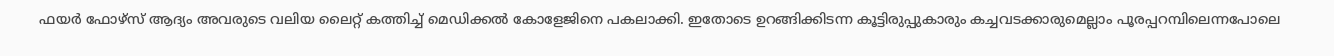ഫയര്‍ ഫോഴ്‌സ് ആദ്യം അവരുടെ വലിയ ലൈറ്റ് കത്തിച്ച് മെഡിക്കല്‍ കോളേജിനെ പകലാക്കി. ഇതോടെ ഉറങ്ങിക്കിടന്ന കൂട്ടിരുപ്പുകാരും കച്ചവടക്കാരുമെല്ലാം പൂരപ്പറമ്പിലെന്നപോലെ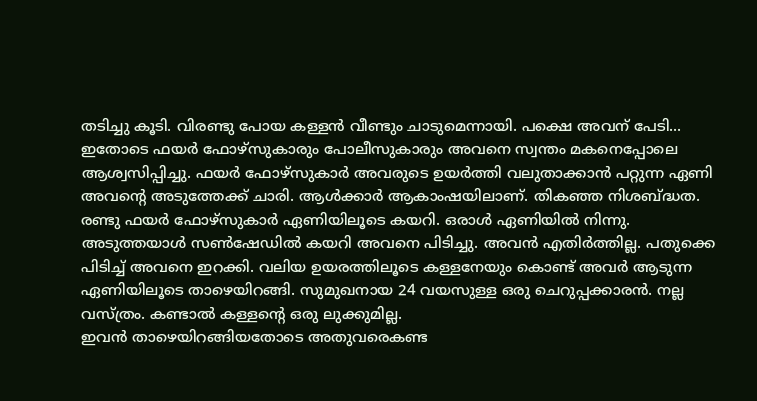തടിച്ചു കൂടി. വിരണ്ടു പോയ കള്ളന്‍ വീണ്ടും ചാടുമെന്നായി. പക്ഷെ അവന് പേടി... ഇതോടെ ഫയര്‍ ഫോഴ്‌സുകാരും പോലീസുകാരും അവനെ സ്വന്തം മകനെപ്പോലെ ആശ്വസിപ്പിച്ചു. ഫയര്‍ ഫോഴ്‌സുകാര്‍ അവരുടെ ഉയര്‍ത്തി വലുതാക്കാന്‍ പറ്റുന്ന ഏണി അവന്റെ അടുത്തേക്ക് ചാരി. ആള്‍ക്കാര്‍ ആകാംഷയിലാണ്. തികഞ്ഞ നിശബ്ദ്ധത. രണ്ടു ഫയര്‍ ഫോഴ്‌സുകാര്‍ ഏണിയിലൂടെ കയറി. ഒരാള്‍ ഏണിയില്‍ നിന്നു. അടുത്തയാള്‍ സണ്‍ഷേഡില്‍ കയറി അവനെ പിടിച്ചു. അവന്‍ എതിര്‍ത്തില്ല. പതുക്കെ പിടിച്ച് അവനെ ഇറക്കി. വലിയ ഉയരത്തിലൂടെ കള്ളനേയും കൊണ്ട് അവര്‍ ആടുന്ന ഏണിയിലൂടെ താഴെയിറങ്ങി. സുമുഖനായ 24 വയസുള്ള ഒരു ചെറുപ്പക്കാരന്‍. നല്ല വസ്ത്രം. കണ്ടാല്‍ കള്ളന്റെ ഒരു ലുക്കുമില്ല.
ഇവന്‍ താഴെയിറങ്ങിയതോടെ അതുവരെകണ്ട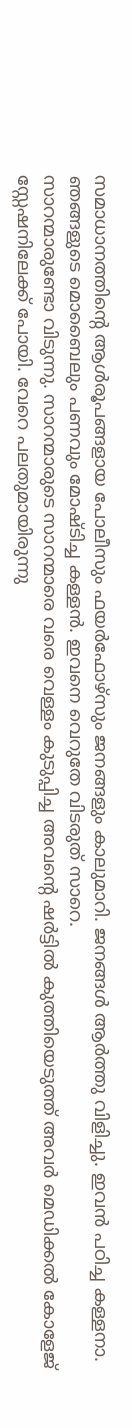സമാധാനത്തിന്റെ ആള്‍രൂപങ്ങളായ പോലീസും ഫയര്‍ഫോഴ്‌സും ജനങ്ങളും കാലുമാറി. ജനങ്ങള്‍ ആര്‍ത്തു വിളിച്ചു. ഇവന്‍ പഠിച്ച കള്ളനാ. ഞങ്ങളുടെ മൊബൈലും പണവും മോഷ്ടിച്ച കള്ളന്‍. ഇവനെ വെറുതേ വിടരുത് സാറെ.
സാറന്മാരുണ്ടോ വിടുന്നു. സാറന്മാരുടെ സാറന്മാരെ വരെ വെള്ളം കുടുപ്പിച്ച അവന്റെ ഷര്‍ട്ടില്‍ കുത്തിയെടുത്ത് അവര്‍ മെഡിക്കല്‍ കോളേജ് സ്റ്റേഷനിലേക്ക് പോയി. വേറെ പലതുമായിരുന്നു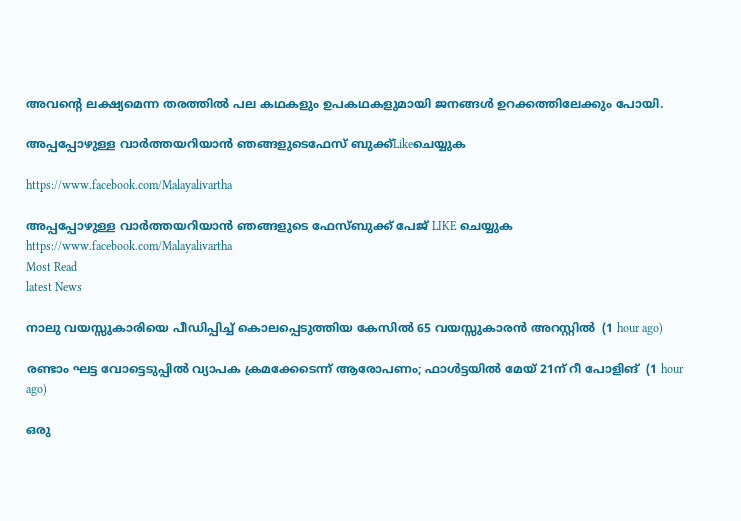അവന്റെ ലക്ഷ്യമെന്ന തരത്തില്‍ പല കഥകളും ഉപകഥകളുമായി ജനങ്ങള്‍ ഉറക്കത്തിലേക്കും പോയി.

അപ്പപ്പോഴുള്ള വാര്‍ത്തയറിയാന്‍ ഞങ്ങളുടെഫേസ്‌ ബുക്ക്‌Likeചെയ്യുക

https://www.facebook.com/Malayalivartha

അപ്പപ്പോഴുള്ള വാര്‍ത്തയറിയാന്‍ ഞങ്ങളുടെ ഫേസ്‌ബുക്ക്‌ പേജ് LIKE ചെയ്യുക
https://www.facebook.com/Malayalivartha
Most Read
latest News

നാലു വയസ്സുകാരിയെ പീഡിപ്പിച്ച് കൊലപ്പെടുത്തിയ കേസില്‍ 65 വയസ്സുകാരന്‍ അറസ്റ്റില്‍  (1 hour ago)

രണ്ടാം ഘട്ട വോട്ടെടുപ്പില്‍ വ്യാപക ക്രമക്കേടെന്ന് ആരോപണം; ഫാള്‍ട്ടയില്‍ മേയ് 21ന് റീ പോളിങ്  (1 hour ago)

ഒരു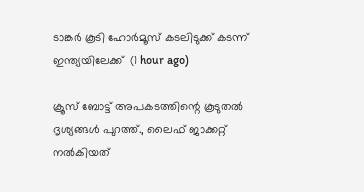ടാങ്കര്‍ കൂടി ഹോര്‍മൂസ് കടലിടുക്ക് കടന്ന് ഇന്ത്യയിലേക്ക്  (1 hour ago)

ക്രൂസ് ബോട്ട് അപകടത്തിന്റെ കൂടുതല്‍ ദൃശ്യങ്ങള്‍ പുറത്ത്., ലൈഫ് ജാക്കറ്റ് നല്‍കിയത്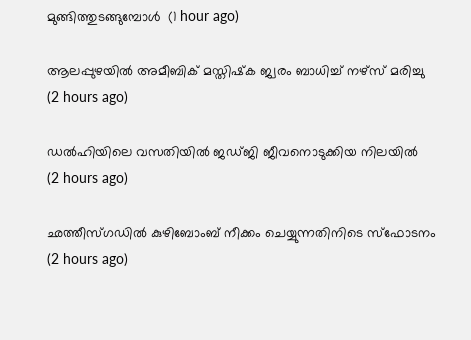മുങ്ങിത്തുടങ്ങുമ്പോള്‍  (1 hour ago)

ആലപ്പുഴയില്‍ അമീബിക് മസ്തിഷ്‌ക ജ്വരം ബാധിച്ച് നഴ്‌സ് മരിച്ചു  (2 hours ago)

ഡല്‍ഹിയിലെ വസതിയില്‍ ജഡ്ജി ജീവനൊടുക്കിയ നിലയില്‍  (2 hours ago)

ഛത്തീസ്ഗഡില്‍ കുഴിബോംബ് നീക്കം ചെയ്യുന്നതിനിടെ സ്‌ഫോടനം  (2 hours ago)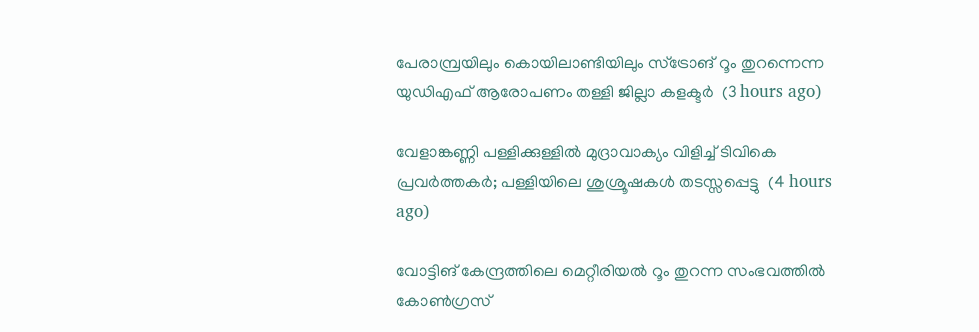പേരാമ്പ്രയിലും കൊയിലാണ്ടിയിലും സ്‌ട്രോങ് റൂം തുറന്നെന്ന യുഡിഎഫ് ആരോപണം തള്ളി ജില്ലാ കളക്ടര്‍  (3 hours ago)

വേളാങ്കണ്ണി പള്ളിക്കുള്ളില്‍ മുദ്രാവാക്യം വിളിച്ച് ടിവികെ പ്രവര്‍ത്തകര്‍; പള്ളിയിലെ ശുശ്രൂഷകള്‍ തടസ്സപ്പെട്ടു  (4 hours ago)

വോട്ടിങ് കേന്ദ്രത്തിലെ മെറ്റീരിയല്‍ റൂം തുറന്ന സംഭവത്തില്‍ കോണ്‍ഗ്രസ്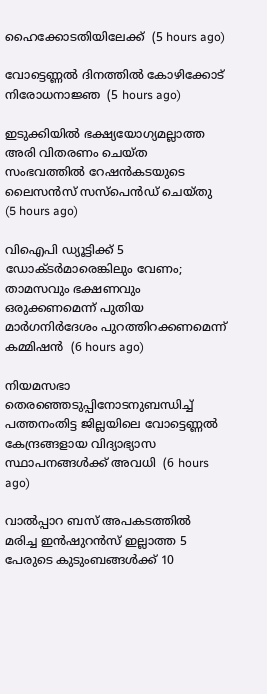ഹൈക്കോടതിയിലേക്ക്  (5 hours ago)

വോട്ടെണ്ണല്‍ ദിനത്തില്‍ കോഴിക്കോട് നിരോധനാജ്ഞ  (5 hours ago)

ഇടുക്കിയില്‍ ഭക്ഷ്യയോഗ്യമല്ലാത്ത അരി വിതരണം ചെയ്ത സംഭവത്തില്‍ റേഷന്‍കടയുടെ ലൈസന്‍സ് സസ്‌പെന്‍ഡ് ചെയ്തു  (5 hours ago)

വിഐപി ഡ്യൂട്ടിക്ക് 5 ഡോക്ടര്‍മാരെങ്കിലും വേണം; താമസവും ഭക്ഷണവും ഒരുക്കണമെന്ന് പുതിയ മാര്‍ഗനിര്‍ദേശം പുറത്തിറക്കണമെന്ന് കമ്മിഷന്‍  (6 hours ago)

നിയമസഭാ തെരഞ്ഞെടുപ്പിനോടനുബന്ധിച്ച് പത്തനംതിട്ട ജില്ലയിലെ വോട്ടെണ്ണൽ കേന്ദ്രങ്ങളായ വിദ്യാഭ്യാസ സ്ഥാപനങ്ങൾക്ക് അവധി  (6 hours ago)

വാല്‍പ്പാറ ബസ് അപകടത്തില്‍ മരിച്ച ഇന്‍ഷുറന്‍സ് ഇല്ലാത്ത 5 പേരുടെ കുടുംബങ്ങള്‍ക്ക് 10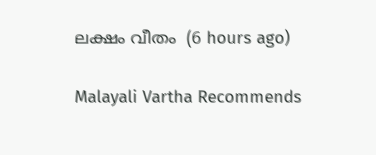ലക്ഷം വീതം  (6 hours ago)

Malayali Vartha Recommends